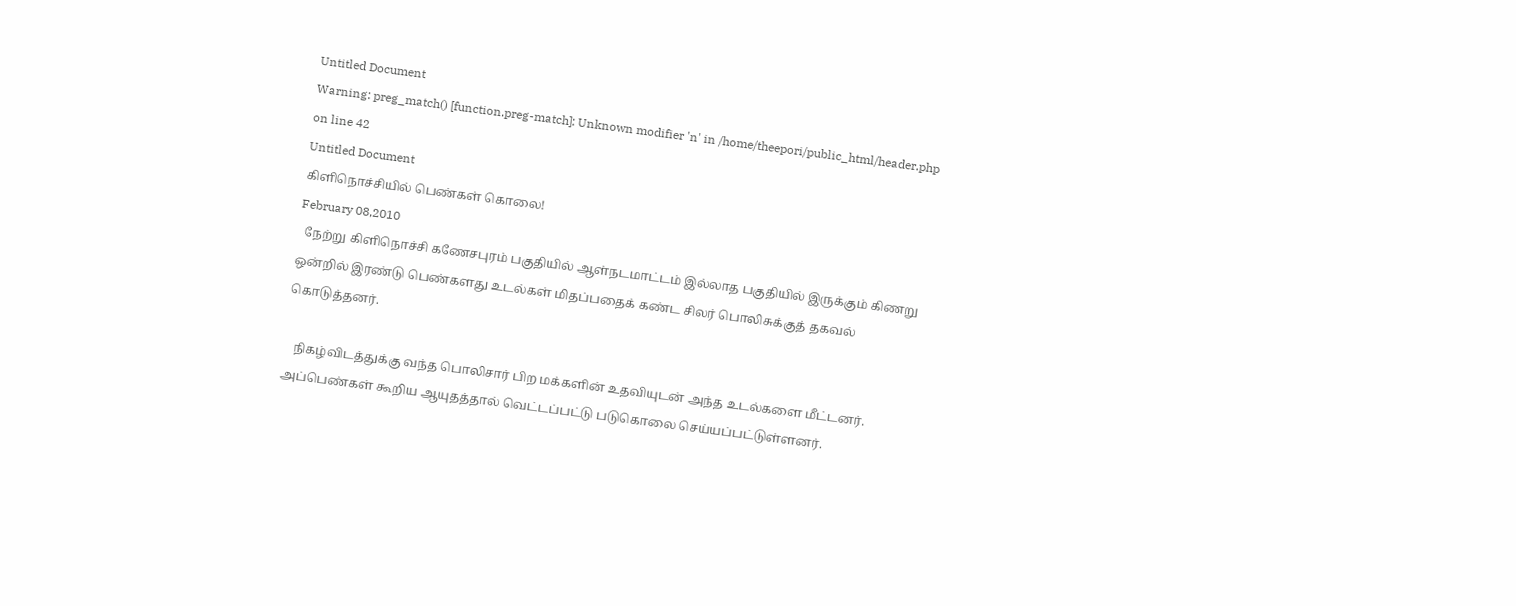Untitled Document
Warning: preg_match() [function.preg-match]: Unknown modifier 'n' in /home/theepori/public_html/header.php on line 42
Untitled Document
கிளிநொச்சியில் பெண்கள் கொலை!
February 08,2010
  நேற்று கிளிநொச்சி கணேசபுரம் பகுதியில் ஆள்நடமாட்டம் இல்லாத பகுதியில் இருக்கும் கிணறு ஒன்றில் இரண்டு பெண்களது உடல்கள் மிதப்பதைக் கண்ட சிலர் பொலிசுக்குத் தகவல் கொடுத்தனர்.

   நிகழ்விடத்துக்கு வந்த பொலிசார் பிற மக்களின் உதவியுடன் அந்த உடல்களை மீட்டனர். அப்பெண்கள் கூறிய ஆயுதத்தால் வெட்டப்பட்டு படுகொலை செய்யப்பட்டுள்ளனர்.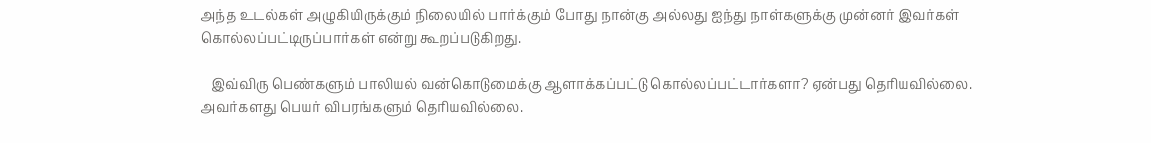அந்த உடல்கள் அழுகியிருக்கும் நிலையில் பார்க்கும் போது நான்கு அல்லது ஐந்து நாள்களுக்கு முன்னர் இவர்கள் கொல்லப்பட்டிருப்பார்கள் என்று கூறப்படுகிறது.

   இவ்விரு பெண்களும் பாலியல் வன்கொடுமைக்கு ஆளாக்கப்பட்டு கொல்லப்பட்டார்களா? ஏன்பது தெரியவில்லை. அவர்களது பெயர் விபரங்களும் தெரியவில்லை.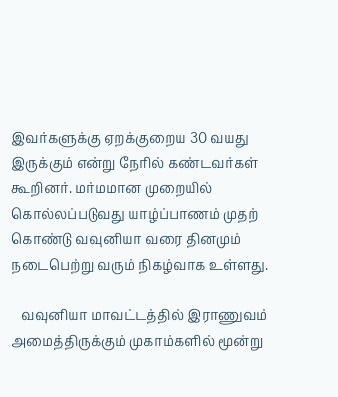இவர்களுக்கு ஏறக்குறைய 30 வயது இருக்கும் என்று நேரில் கண்டவர்கள் கூறினர். மர்மமான முறையில் கொல்லப்படுவது யாழ்ப்பாணம் முதற் கொண்டு வவுனியா வரை தினமும் நடைபெற்று வரும் நிகழ்வாக உள்ளது.

   வவுனியா மாவட்டத்தில் இராணுவம் அமைத்திருக்கும் முகாம்களில் மூன்று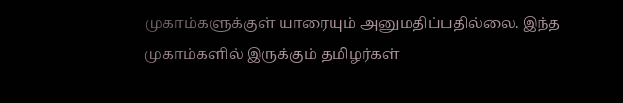முகாம்களுக்குள் யாரையும் அனுமதிப்பதில்லை. இந்த முகாம்களில் இருக்கும் தமிழர்கள்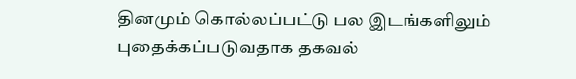தினமும் கொல்லப்பட்டு பல இடங்களிலும் புதைக்கப்படுவதாக தகவல்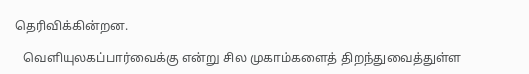தெரிவிக்கின்றன.

   வெளியுலகப்பார்வைக்கு என்று சில முகாம்களைத் திறந்துவைத்துள்ள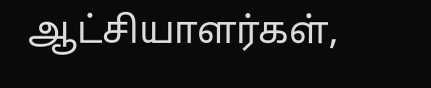ஆட்சியாளர்கள்,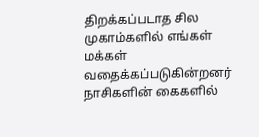திறக்கப்படாத சில முகாம்களில் எங்கள் மக்கள் வதைக்கப்படுகின்றனர் நாசிகளின் கைகளில்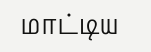மாட்டிய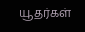யூதர்கள்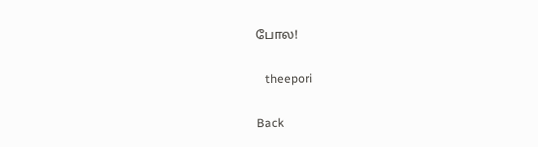போல!

   theepori

Back